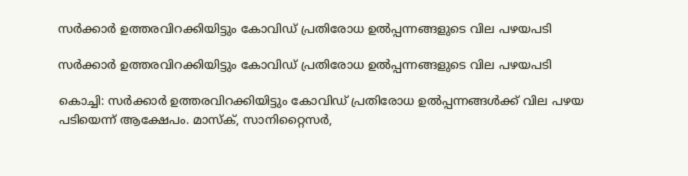സര്‍ക്കാര്‍ ഉത്തരവിറക്കിയിട്ടും കോവിഡ് പ്രതിരോധ ഉല്‍പ്പന്നങ്ങളുടെ വില പഴയപടി

സര്‍ക്കാര്‍ ഉത്തരവിറക്കിയിട്ടും കോവിഡ് പ്രതിരോധ ഉല്‍പ്പന്നങ്ങളുടെ വില പഴയപടി

കൊച്ചി: സര്‍ക്കാര്‍ ഉത്തരവിറക്കിയിട്ടും കോവിഡ് പ്രതിരോധ ഉല്‍പ്പന്നങ്ങള്‍ക്ക് വില പഴയ പടിയെന്ന് ആക്ഷേപം. മാസ്‌ക്, സാനിറ്റൈസര്‍,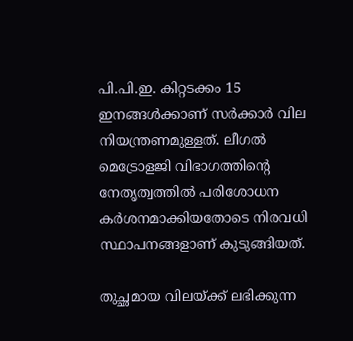പി.പി.ഇ. കിറ്റടക്കം 15 ഇനങ്ങള്‍ക്കാണ് സര്‍ക്കാര്‍ വില നിയന്ത്രണമുള്ളത്. ലീഗല്‍ മെട്രോളജി വിഭാഗത്തിന്റെ നേതൃത്വത്തില്‍ പരിശോധന കര്‍ശനമാക്കിയതോടെ നിരവധി സ്ഥാപനങ്ങളാണ് കുടുങ്ങിയത്.

തുച്ഛമായ വിലയ്ക്ക് ലഭിക്കുന്ന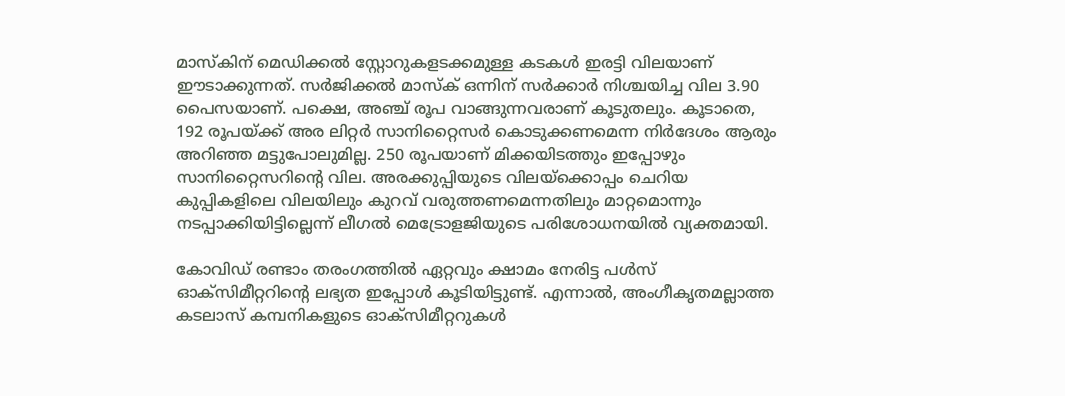മാസ്‌കിന് മെഡിക്കല്‍ സ്റ്റോറുകളടക്കമുള്ള കടകള്‍ ഇരട്ടി വിലയാണ് ഈടാക്കുന്നത്. സര്‍ജിക്കല്‍ മാസ്‌ക് ഒന്നിന് സര്‍ക്കാര്‍ നിശ്ചയിച്ച വില 3.90 പൈസയാണ്. പക്ഷെ, അഞ്ച് രൂപ വാങ്ങുന്നവരാണ് കൂടുതലും. കൂടാതെ, 192 രൂപയ്ക്ക് അര ലിറ്റര്‍ സാനിറ്റൈസര്‍ കൊടുക്കണമെന്ന നിര്‍ദേശം ആരും അറിഞ്ഞ മട്ടുപോലുമില്ല. 250 രൂപയാണ് മിക്കയിടത്തും ഇപ്പോഴും സാനിറ്റൈസറിന്റെ വില. അരക്കുപ്പിയുടെ വിലയ്‌ക്കൊപ്പം ചെറിയ കുപ്പികളിലെ വിലയിലും കുറവ് വരുത്തണമെന്നതിലും മാറ്റമൊന്നും നടപ്പാക്കിയിട്ടില്ലെന്ന് ലീഗല്‍ മെട്രോളജിയുടെ പരിശോധനയില്‍ വ്യക്തമായി.

കോവിഡ് രണ്ടാം തരംഗത്തില്‍ ഏറ്റവും ക്ഷാമം നേരിട്ട പള്‍സ് ഓക്‌സിമീറ്ററിന്റെ ലഭ്യത ഇപ്പോള്‍ കൂടിയിട്ടുണ്ട്. എന്നാല്‍, അംഗീകൃതമല്ലാത്ത കടലാസ് കമ്പനികളുടെ ഓക്‌സിമീറ്ററുകള്‍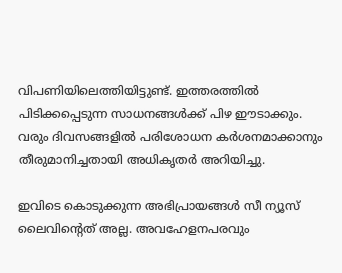വിപണിയിലെത്തിയിട്ടുണ്ട്. ഇത്തരത്തില്‍ പിടിക്കപ്പെടുന്ന സാധനങ്ങള്‍ക്ക് പിഴ ഈടാക്കും. വരും ദിവസങ്ങളില്‍ പരിശോധന കര്‍ശനമാക്കാനും തീരുമാനിച്ചതായി അധികൃതര്‍ അറിയിച്ചു.

ഇവിടെ കൊടുക്കുന്ന അഭിപ്രായങ്ങള്‍ സീ ന്യൂസ് ലൈവിന്റെത് അല്ല. അവഹേളനപരവും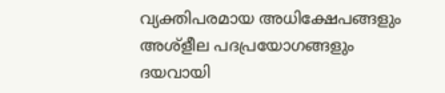വ്യക്തിപരമായ അധിക്ഷേപങ്ങളും അശ്‌ളീല പദപ്രയോഗങ്ങളും ദയവായി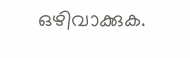ഒഴിവാക്കുക.